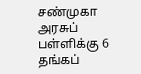சண்முகா அரசுப் பள்ளிக்கு 6 தங்கப்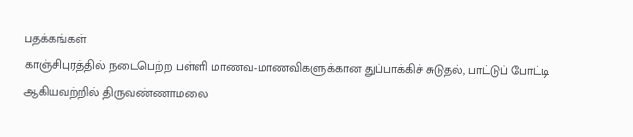பதக்கங்கள்
காஞ்சிபுரத்தில் நடைபெற்ற பள்ளி மாணவ-மாணவிகளுக்கான துப்பாக்கிச் சுடுதல், பாட்டுப் போட்டி ஆகியவற்றில் திருவண்ணாமலை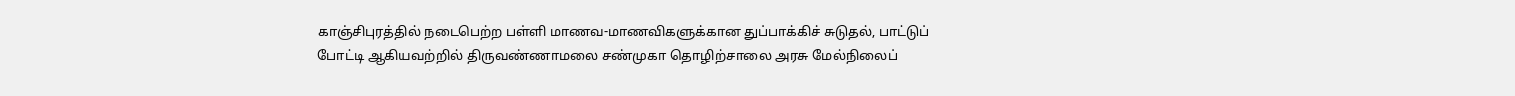காஞ்சிபுரத்தில் நடைபெற்ற பள்ளி மாணவ-மாணவிகளுக்கான துப்பாக்கிச் சுடுதல், பாட்டுப் போட்டி ஆகியவற்றில் திருவண்ணாமலை சண்முகா தொழிற்சாலை அரசு மேல்நிலைப்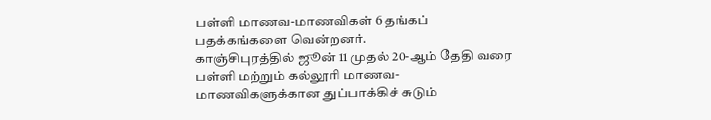பள்ளி மாணவ-மாணவிகள் 6 தங்கப் பதக்கங்களை வென்றனர்.
காஞ்சிபுரத்தில் ஜூன் 11 முதல் 20-ஆம் தேதி வரை பள்ளி மற்றும் கல்லூரி மாணவ-மாணவிகளுக்கான துப்பாக்கிச் சுடும்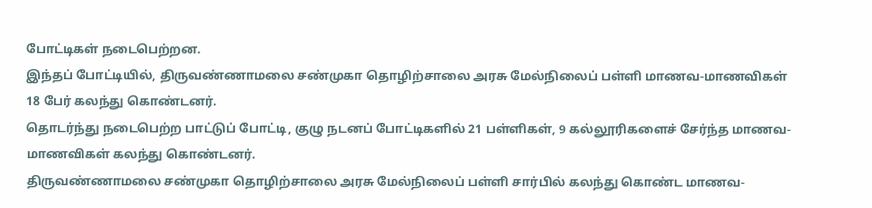போட்டிகள் நடைபெற்றன.
இந்தப் போட்டியில், திருவண்ணாமலை சண்முகா தொழிற்சாலை அரசு மேல்நிலைப் பள்ளி மாணவ-மாணவிகள் 18 பேர் கலந்து கொண்டனர்.
தொடர்ந்து நடைபெற்ற பாட்டுப் போட்டி, குழு நடனப் போட்டிகளில் 21 பள்ளிகள், 9 கல்லூரிகளைச் சேர்ந்த மாணவ-மாணவிகள் கலந்து கொண்டனர்.
திருவண்ணாமலை சண்முகா தொழிற்சாலை அரசு மேல்நிலைப் பள்ளி சார்பில் கலந்து கொண்ட மாணவ-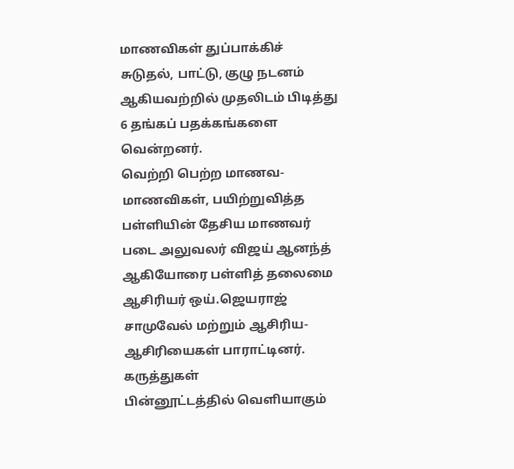மாணவிகள் துப்பாக்கிச் சுடுதல், பாட்டு, குழு நடனம் ஆகியவற்றில் முதலிடம் பிடித்து 6 தங்கப் பதக்கங்களை வென்றனர்.
வெற்றி பெற்ற மாணவ-மாணவிகள், பயிற்றுவித்த பள்ளியின் தேசிய மாணவர் படை அலுவலர் விஜய் ஆனந்த் ஆகியோரை பள்ளித் தலைமை ஆசிரியர் ஒய்.ஜெயராஜ் சாமுவேல் மற்றும் ஆசிரிய-ஆசிரியைகள் பாராட்டினர்.
கருத்துகள்
பின்னூட்டத்தில் வெளியாகும்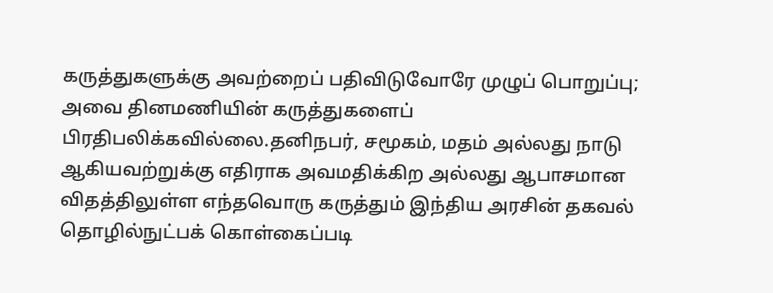கருத்துகளுக்கு அவற்றைப் பதிவிடுவோரே முழுப் பொறுப்பு; அவை தினமணியின் கருத்துகளைப் பிரதிபலிக்கவில்லை.தனிநபர், சமூகம், மதம் அல்லது நாடு ஆகியவற்றுக்கு எதிராக அவமதிக்கிற அல்லது ஆபாசமான விதத்திலுள்ள எந்தவொரு கருத்தும் இந்திய அரசின் தகவல் தொழில்நுட்பக் கொள்கைப்படி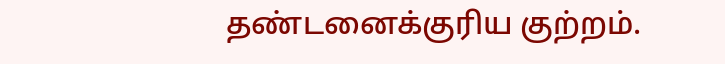தண்டனைக்குரிய குற்றம்.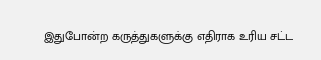இதுபோன்ற கருத்துகளுக்கு எதிராக உரிய சட்ட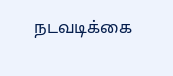நடவடிக்கை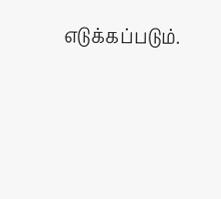எடுக்கப்படும்.